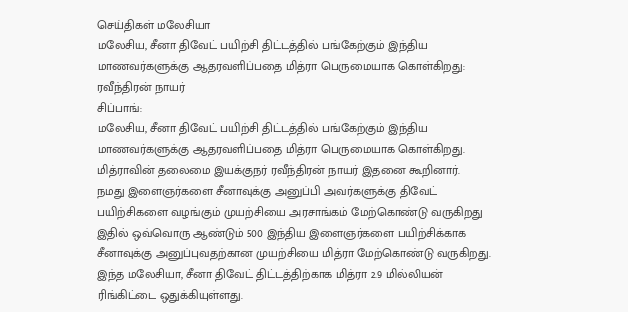செய்திகள் மலேசியா
மலேசிய, சீனா திவேட் பயிற்சி திட்டத்தில் பங்கேற்கும் இந்திய மாணவர்களுக்கு ஆதரவளிப்பதை மித்ரா பெருமையாக கொள்கிறது: ரவீந்திரன் நாயர்
சிப்பாங்:
மலேசிய, சீனா திவேட் பயிற்சி திட்டத்தில் பங்கேற்கும் இந்திய மாணவர்களுக்கு ஆதரவளிப்பதை மித்ரா பெருமையாக கொள்கிறது.
மித்ராவின் தலைமை இயக்குநர் ரவீந்திரன் நாயர் இதனை கூறினார்.
நமது இளைஞர்களை சீனாவுக்கு அனுப்பி அவர்களுக்கு திவேட் பயிற்சிகளை வழங்கும் முயற்சியை அரசாங்கம் மேற்கொண்டு வருகிறது
இதில் ஒவ்வொரு ஆண்டும் 500 இந்திய இளைஞர்களை பயிற்சிக்காக சீனாவுக்கு அனுப்புவதற்கான முயற்சியை மித்ரா மேற்கொண்டு வருகிறது.
இந்த மலேசியா, சீனா திவேட் திட்டத்திற்காக மித்ரா 2.9 மில்லியன் ரிங்கிட்டை ஒதுக்கியுள்ளது.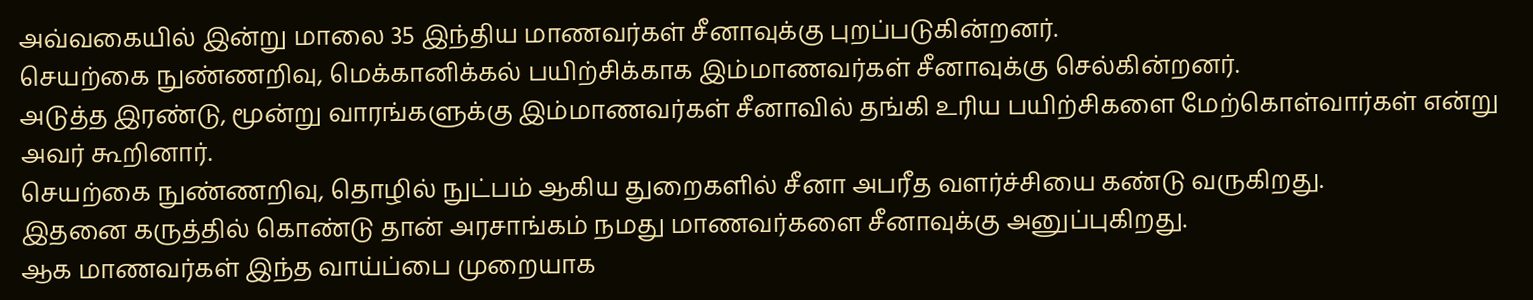அவ்வகையில் இன்று மாலை 35 இந்திய மாணவர்கள் சீனாவுக்கு புறப்படுகின்றனர்.
செயற்கை நுண்ணறிவு, மெக்கானிக்கல் பயிற்சிக்காக இம்மாணவர்கள் சீனாவுக்கு செல்கின்றனர்.
அடுத்த இரண்டு, மூன்று வாரங்களுக்கு இம்மாணவர்கள் சீனாவில் தங்கி உரிய பயிற்சிகளை மேற்கொள்வார்கள் என்று அவர் கூறினார்.
செயற்கை நுண்ணறிவு, தொழில் நுட்பம் ஆகிய துறைகளில் சீனா அபரீத வளர்ச்சியை கண்டு வருகிறது.
இதனை கருத்தில் கொண்டு தான் அரசாங்கம் நமது மாணவர்களை சீனாவுக்கு அனுப்புகிறது.
ஆக மாணவர்கள் இந்த வாய்ப்பை முறையாக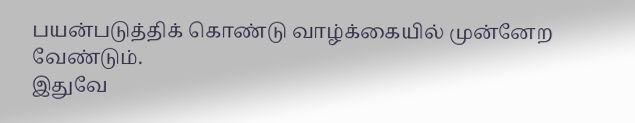பயன்படுத்திக் கொண்டு வாழ்க்கையில் முன்னேற வேண்டும்.
இதுவே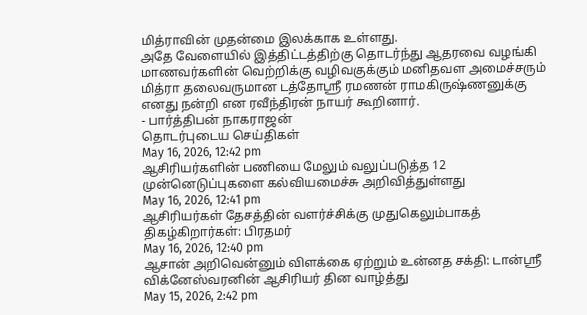மித்ராவின் முதன்மை இலக்காக உள்ளது.
அதே வேளையில் இத்திட்டத்திற்கு தொடர்ந்து ஆதரவை வழங்கி மாணவர்களின் வெற்றிக்கு வழிவகுக்கும் மனிதவள அமைச்சரும் மித்ரா தலைவருமான டத்தோஸ்ரீ ரமணன் ராமகிருஷ்ணனுக்கு எனது நன்றி என ரவீந்திரன் நாயர் கூறினார்.
- பார்த்திபன் நாகராஜன்
தொடர்புடைய செய்திகள்
May 16, 2026, 12:42 pm
ஆசிரியர்களின் பணியை மேலும் வலுப்படுத்த 12 முன்னெடுப்புகளை கல்வியமைச்சு அறிவித்துள்ளது
May 16, 2026, 12:41 pm
ஆசிரியர்கள் தேசத்தின் வளர்ச்சிக்கு முதுகெலும்பாகத் திகழ்கிறார்கள்: பிரதமர்
May 16, 2026, 12:40 pm
ஆசான் அறிவென்னும் விளக்கை ஏற்றும் உன்னத சக்தி: டான்ஸ்ரீ விக்னேஸ்வரனின் ஆசிரியர் தின வாழ்த்து
May 15, 2026, 2:42 pm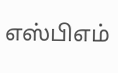எஸ்பிஎம்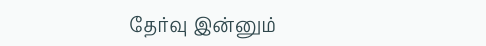தேர்வு இன்னும்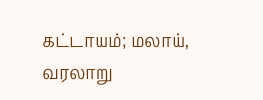கட்டாயம்; மலாய், வரலாறு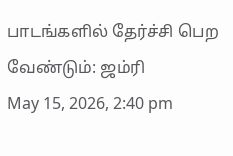பாடங்களில் தேர்ச்சி பெற வேண்டும்: ஜம்ரி
May 15, 2026, 2:40 pm